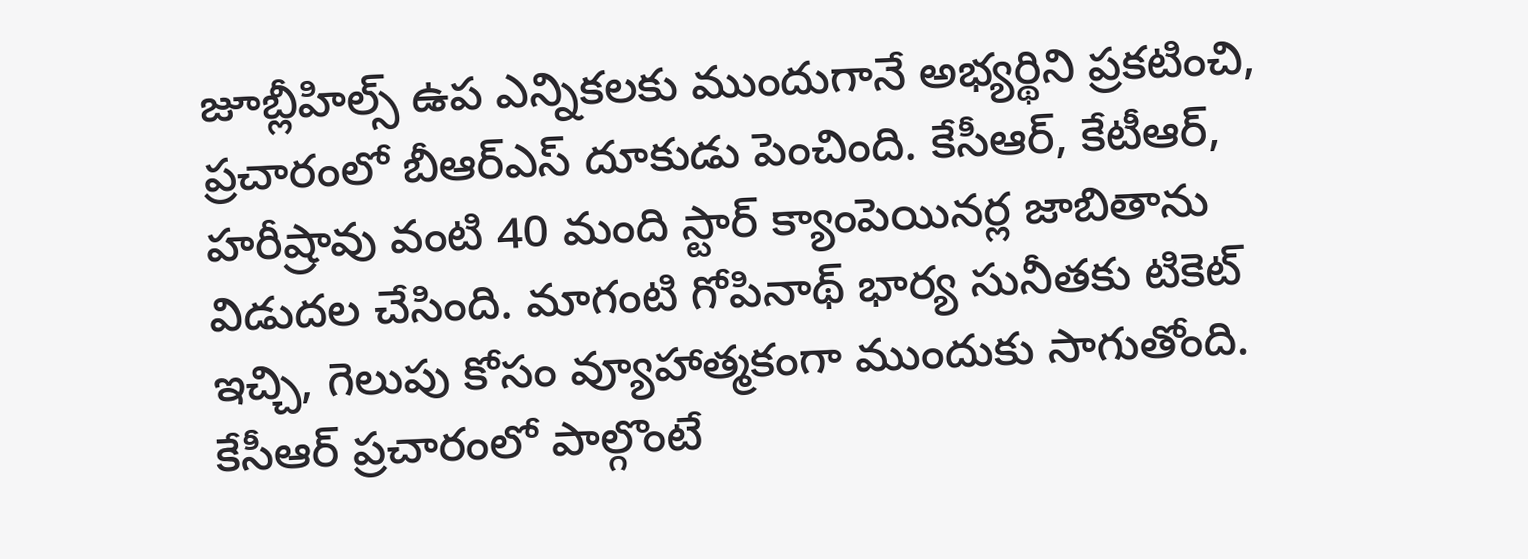జూబ్లీహిల్స్ ఉప ఎన్నికలకు ముందుగానే అభ్యర్థిని ప్రకటించి, ప్రచారంలో బీఆర్ఎస్ దూకుడు పెంచింది. కేసీఆర్, కేటీఆర్, హరీష్రావు వంటి 40 మంది స్టార్ క్యాంపెయినర్ల జాబితాను విడుదల చేసింది. మాగంటి గోపినాథ్ భార్య సునీతకు టికెట్ ఇచ్చి, గెలుపు కోసం వ్యూహాత్మకంగా ముందుకు సాగుతోంది. కేసీఆర్ ప్రచారంలో పాల్గొంటే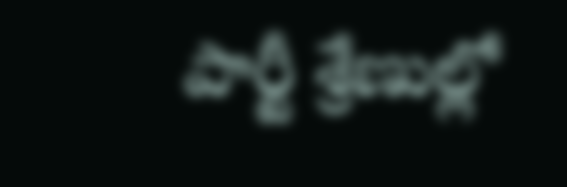పార్టీ శ్రేణుల్లో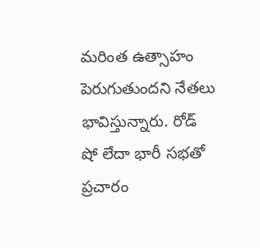మరింత ఉత్సాహం పెరుగుతుందని నేతలు భావిస్తున్నారు. రోడ్ షో లేదా భారీ సభతో ప్రచారం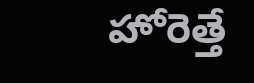హోరెత్తే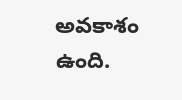అవకాశం ఉంది.